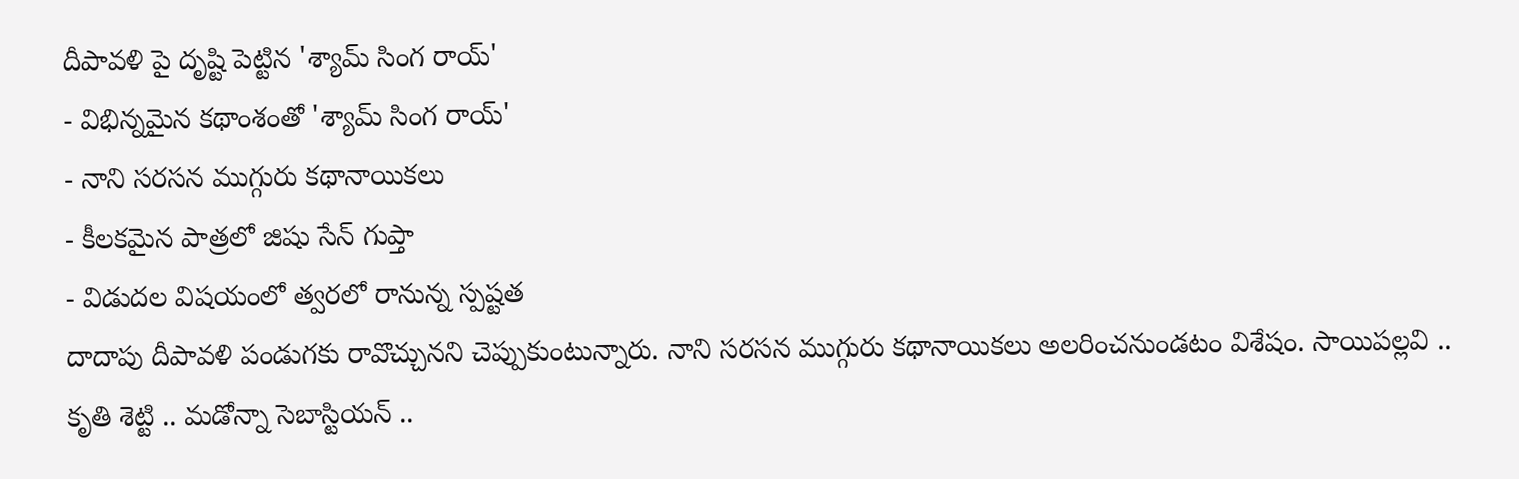దీపావళి పై దృష్టి పెట్టిన 'శ్యామ్ సింగ రాయ్'
- విభిన్నమైన కథాంశంతో 'శ్యామ్ సింగ రాయ్'
- నాని సరసన ముగ్గురు కథానాయికలు
- కీలకమైన పాత్రలో జిషు సేన్ గుప్తా
- విడుదల విషయంలో త్వరలో రానున్న స్పష్టత
దాదాపు దీపావళి పండుగకు రావొచ్చునని చెప్పుకుంటున్నారు. నాని సరసన ముగ్గురు కథానాయికలు అలరించనుండటం విశేషం. సాయిపల్లవి .. కృతి శెట్టి .. మడోన్నా సెబాస్టియన్ ..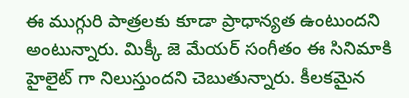ఈ ముగ్గురి పాత్రలకు కూడా ప్రాధాన్యత ఉంటుందని అంటున్నారు. మిక్కీ జె మేయర్ సంగీతం ఈ సినిమాకి హైలైట్ గా నిలుస్తుందని చెబుతున్నారు. కీలకమైన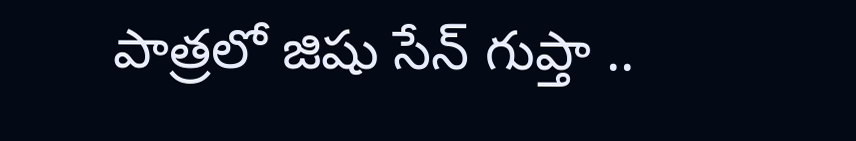పాత్రలో జిషు సేన్ గుప్తా ..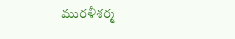మురళీశర్మ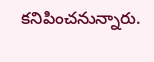కనిపించనున్నారు.